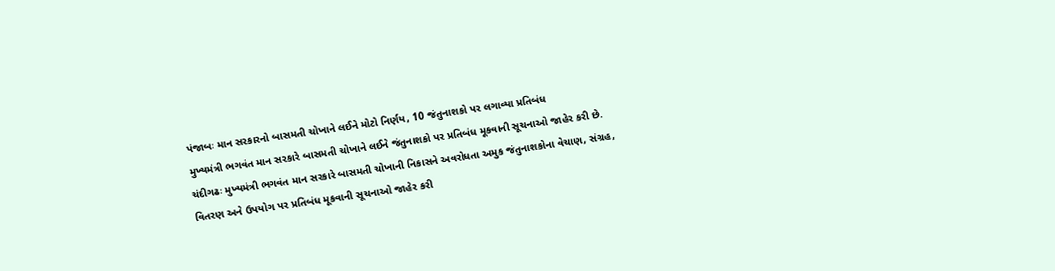પંજાબઃ માન સરકારનો બાસમતી ચોખાને લઈને મોટો નિર્ણય, 10 જંતુનાશકો પર લગાવ્યા પ્રતિબંધ
મુખ્યમંત્રી ભગવંત માન સરકારે બાસમતી ચોખાને લઈને જંતુનાશકો પર પ્રતિબંધ મૂકવાની સૂચનાઓ જાહેર કરી છે.
ચંદીગઢઃ મુખ્યમંત્રી ભગવંત માન સરકારે બાસમતી ચોખાની નિકાસને અવરોધતા અમુક જંતુનાશકોના વેચાણ, સંગ્રહ, વિતરણ અને ઉપયોગ પર પ્રતિબંધ મૂકવાની સૂચનાઓ જાહેર કરી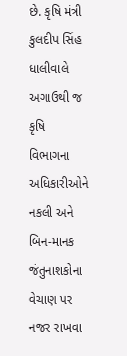છે. કૃષિ મંત્રી કુલદીપ સિંહ ધાલીવાલે અગાઉથી જ કૃષિ વિભાગના અધિકારીઓને નકલી અને બિન-માનક જંતુનાશકોના વેચાણ પર નજર રાખવા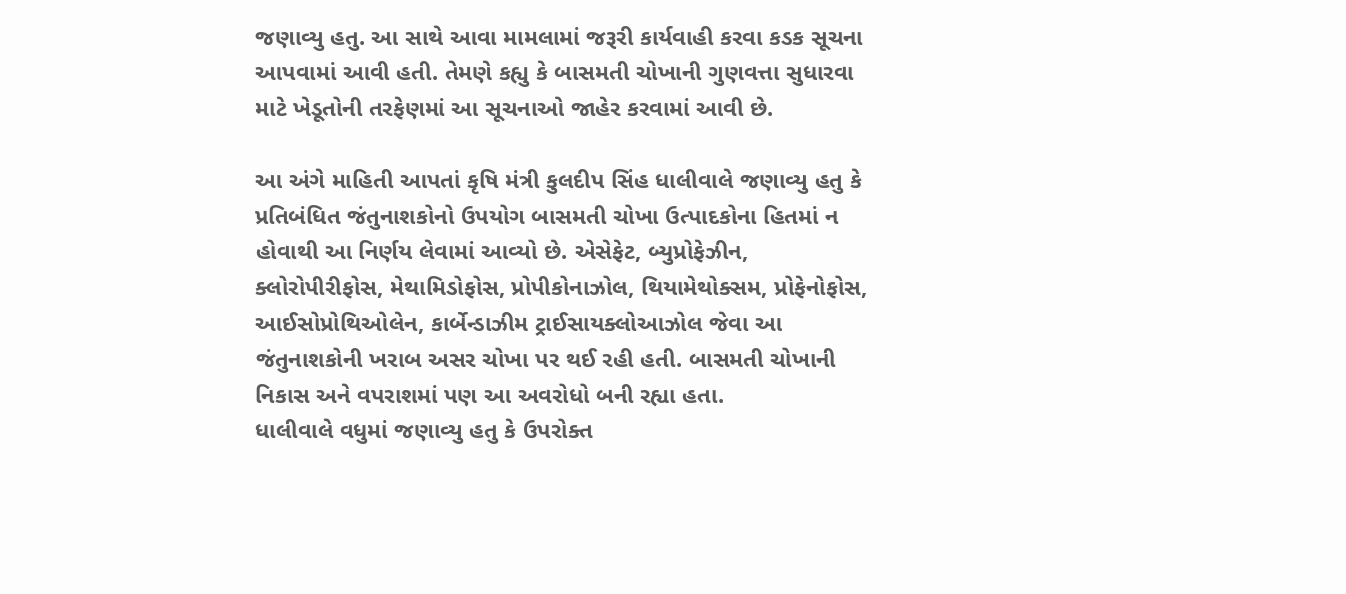જણાવ્યુ હતુ. આ સાથે આવા મામલામાં જરૂરી કાર્યવાહી કરવા કડક સૂચના આપવામાં આવી હતી. તેમણે કહ્યુ કે બાસમતી ચોખાની ગુણવત્તા સુધારવા માટે ખેડૂતોની તરફેણમાં આ સૂચનાઓ જાહેર કરવામાં આવી છે.

આ અંગે માહિતી આપતાં કૃષિ મંત્રી કુલદીપ સિંહ ધાલીવાલે જણાવ્યુ હતુ કે પ્રતિબંધિત જંતુનાશકોનો ઉપયોગ બાસમતી ચોખા ઉત્પાદકોના હિતમાં ન હોવાથી આ નિર્ણય લેવામાં આવ્યો છે. એસેફેટ, બ્યુપ્રોફેઝીન, ક્લોરોપીરીફોસ, મેથામિડોફોસ, પ્રોપીકોનાઝોલ, થિયામેથોક્સમ, પ્રોફેનોફોસ, આઈસોપ્રોથિઓલેન, કાર્બેન્ડાઝીમ ટ્રાઈસાયક્લોઆઝોલ જેવા આ જંતુનાશકોની ખરાબ અસર ચોખા પર થઈ રહી હતી. બાસમતી ચોખાની નિકાસ અને વપરાશમાં પણ આ અવરોધો બની રહ્યા હતા.
ધાલીવાલે વધુમાં જણાવ્યુ હતુ કે ઉપરોક્ત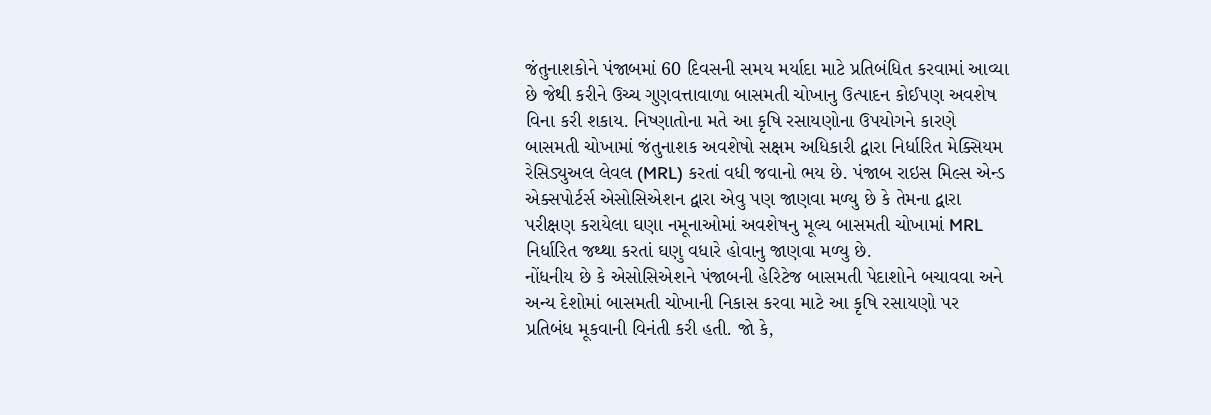જંતુનાશકોને પંજાબમાં 60 દિવસની સમય મર્યાદા માટે પ્રતિબંધિત કરવામાં આવ્યા છે જેથી કરીને ઉચ્ચ ગુણવત્તાવાળા બાસમતી ચોખાનુ ઉત્પાદન કોઈપણ અવશેષ વિના કરી શકાય. નિષ્ણાતોના મતે આ કૃષિ રસાયણોના ઉપયોગને કારણે બાસમતી ચોખામાં જંતુનાશક અવશેષો સક્ષમ અધિકારી દ્વારા નિર્ધારિત મેક્સિયમ રેસિડ્યુઅલ લેવલ (MRL) કરતાં વધી જવાનો ભય છે. પંજાબ રાઇસ મિલ્સ એન્ડ એક્સપોર્ટર્સ એસોસિએશન દ્વારા એવુ પણ જાણવા મળ્યુ છે કે તેમના દ્વારા પરીક્ષણ કરાયેલા ઘણા નમૂનાઓમાં અવશેષનુ મૂલ્ય બાસમતી ચોખામાં MRL નિર્ધારિત જથ્થા કરતાં ઘણુ વધારે હોવાનુ જાણવા મળ્યુ છે.
નોંધનીય છે કે એસોસિએશને પંજાબની હેરિટેજ બાસમતી પેદાશોને બચાવવા અને અન્ય દેશોમાં બાસમતી ચોખાની નિકાસ કરવા માટે આ કૃષિ રસાયણો પર પ્રતિબંધ મૂકવાની વિનંતી કરી હતી. જો કે,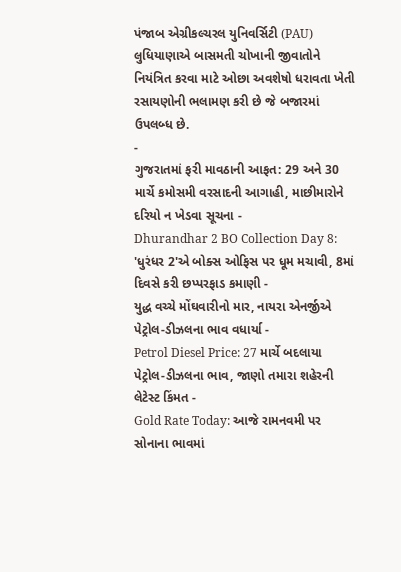પંજાબ એગ્રીકલ્ચરલ યુનિવર્સિટી (PAU) લુધિયાણાએ બાસમતી ચોખાની જીવાતોને નિયંત્રિત કરવા માટે ઓછા અવશેષો ધરાવતા ખેતી રસાયણોની ભલામણ કરી છે જે બજારમાં ઉપલબ્ધ છે.
-
ગુજરાતમાં ફરી માવઠાની આફત: 29 અને 30 માર્ચે કમોસમી વરસાદની આગાહી, માછીમારોને દરિયો ન ખેડવા સૂચના -
Dhurandhar 2 BO Collection Day 8: 'ધુરંધર 2'એ બોક્સ ઓફિસ પર ધૂમ મચાવી, 8માં દિવસે કરી છપ્પરફાડ કમાણી -
યુદ્ધ વચ્ચે મોંઘવારીનો માર, નાયરા એનર્જીએ પેટ્રોલ-ડીઝલના ભાવ વધાર્યા -
Petrol Diesel Price: 27 માર્ચે બદલાયા પેટ્રોલ-ડીઝલના ભાવ, જાણો તમારા શહેરની લેટેસ્ટ કિંમત -
Gold Rate Today: આજે રામનવમી પર સોનાના ભાવમાં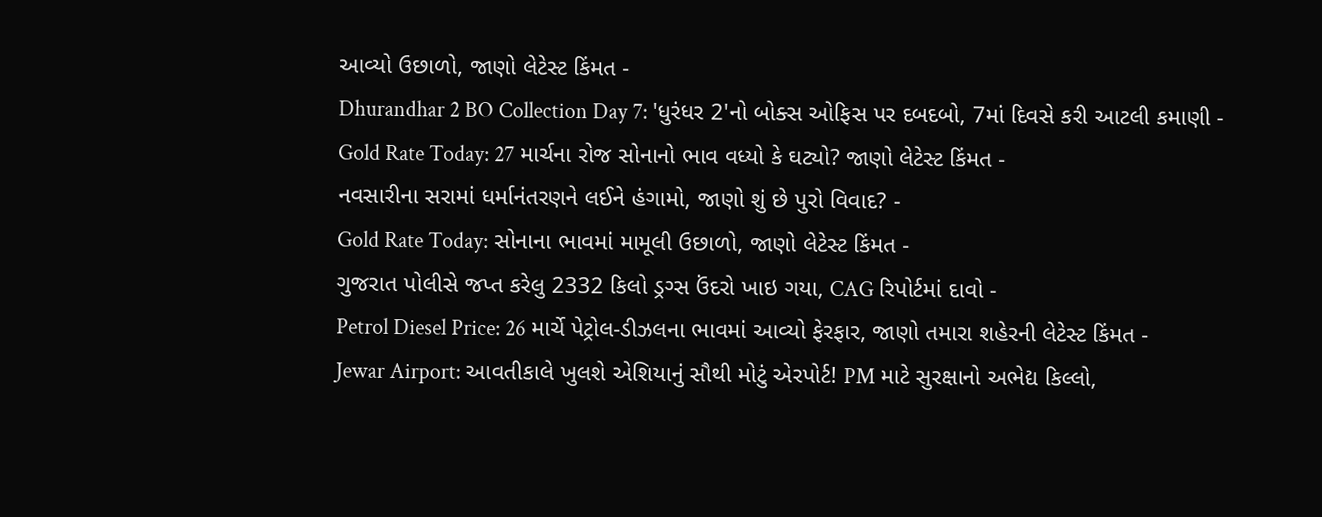આવ્યો ઉછાળો, જાણો લેટેસ્ટ કિંમત -
Dhurandhar 2 BO Collection Day 7: 'ધુરંધર 2'નો બોક્સ ઓફિસ પર દબદબો, 7માં દિવસે કરી આટલી કમાણી -
Gold Rate Today: 27 માર્ચના રોજ સોનાનો ભાવ વધ્યો કે ઘટ્યો? જાણો લેટેસ્ટ કિંમત -
નવસારીના સરામાં ધર્માનંતરણને લઈને હંગામો, જાણો શું છે પુરો વિવાદ? -
Gold Rate Today: સોનાના ભાવમાં મામૂલી ઉછાળો, જાણો લેટેસ્ટ કિંમત -
ગુજરાત પોલીસે જપ્ત કરેલુ 2332 કિલો ડ્રગ્સ ઉંદરો ખાઇ ગયા, CAG રિપોર્ટમાં દાવો -
Petrol Diesel Price: 26 માર્ચે પેટ્રોલ-ડીઝલના ભાવમાં આવ્યો ફેરફાર, જાણો તમારા શહેરની લેટેસ્ટ કિંમત -
Jewar Airport: આવતીકાલે ખુલશે એશિયાનું સૌથી મોટું એરપોર્ટ! PM માટે સુરક્ષાનો અભેદ્ય કિલ્લો,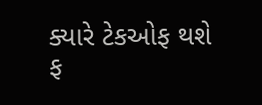ક્યારે ટેકઓફ થશે ફ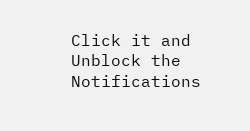Click it and Unblock the Notifications